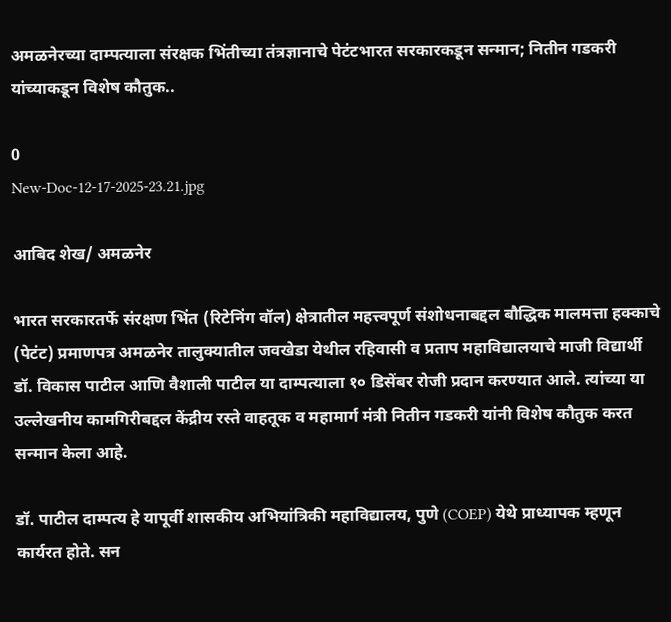अमळनेरच्या दाम्पत्याला संरक्षक भिंतीच्या तंत्रज्ञानाचे पेटंटभारत सरकारकडून सन्मान; नितीन गडकरी यांच्याकडून विशेष कौतुक..

0
New-Doc-12-17-2025-23.21.jpg

आबिद शेख/ अमळनेर

भारत सरकारतर्फे संरक्षण भिंत (रिटेनिंग वॉल) क्षेत्रातील महत्त्वपूर्ण संशोधनाबद्दल बौद्धिक मालमत्ता हक्काचे (पेटंट) प्रमाणपत्र अमळनेर तालुक्यातील जवखेडा येथील रहिवासी व प्रताप महाविद्यालयाचे माजी विद्यार्थी डॉ. विकास पाटील आणि वैशाली पाटील या दाम्पत्याला १० डिसेंबर रोजी प्रदान करण्यात आले. त्यांच्या या उल्लेखनीय कामगिरीबद्दल केंद्रीय रस्ते वाहतूक व महामार्ग मंत्री नितीन गडकरी यांनी विशेष कौतुक करत सन्मान केला आहे.

डॉ. पाटील दाम्पत्य हे यापूर्वी शासकीय अभियांत्रिकी महाविद्यालय, पुणे (COEP) येथे प्राध्यापक म्हणून कार्यरत होते. सन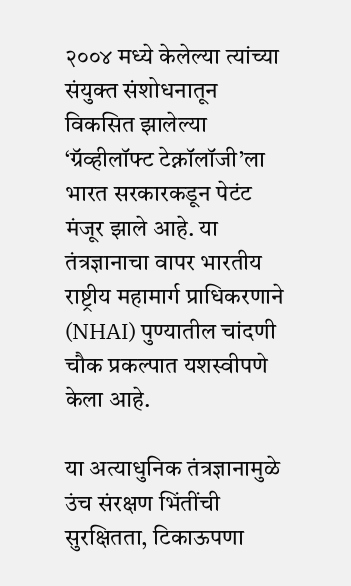२००४ मध्ये केलेल्या त्यांच्या संयुक्त संशोधनातून विकसित झालेल्या ‘ग्रॅव्हीलॉफ्ट टेक्नॉलॉजी’ला भारत सरकारकडून पेटंट मंजूर झाले आहे. या तंत्रज्ञानाचा वापर भारतीय राष्ट्रीय महामार्ग प्राधिकरणाने (NHAI) पुण्यातील चांदणी चौक प्रकल्पात यशस्वीपणे केला आहे.

या अत्याधुनिक तंत्रज्ञानामुळे उंच संरक्षण भिंतींची सुरक्षितता, टिकाऊपणा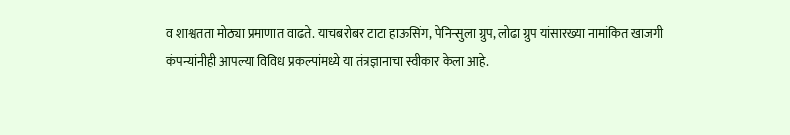व शाश्वतता मोठ्या प्रमाणात वाढते. याचबरोबर टाटा हाऊसिंग, पेनिन्सुला ग्रुप, लोढा ग्रुप यांसारख्या नामांकित खाजगी कंपन्यांनीही आपल्या विविध प्रकल्पांमध्ये या तंत्रज्ञानाचा स्वीकार केला आहे.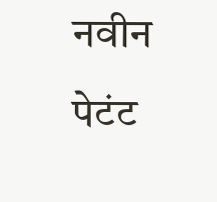नवीन पेटंट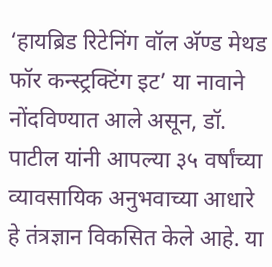‘हायब्रिड रिटेनिंग वॉल अ‍ॅण्ड मेथड फॉर कन्स्ट्रक्टिंग इट’ या नावाने नोंदविण्यात आले असून, डॉ. पाटील यांनी आपल्या ३५ वर्षांच्या व्यावसायिक अनुभवाच्या आधारे हे तंत्रज्ञान विकसित केले आहे. या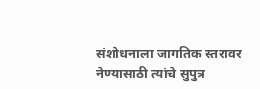संशोधनाला जागतिक स्तरावर नेण्यासाठी त्यांचे सुपुत्र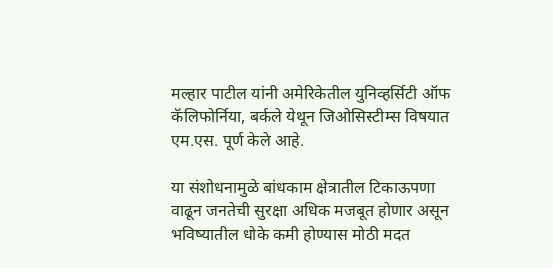मल्हार पाटील यांनी अमेरिकेतील युनिव्हर्सिटी ऑफ कॅलिफोर्निया, बर्कले येथून जिओसिस्टीम्स विषयात एम.एस. पूर्ण केले आहे.

या संशोधनामुळे बांधकाम क्षेत्रातील टिकाऊपणा वाढून जनतेची सुरक्षा अधिक मजबूत होणार असून भविष्यातील धोके कमी होण्यास मोठी मदत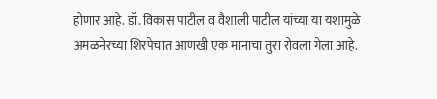होणार आहे. डॉ. विकास पाटील व वैशाली पाटील यांच्या या यशामुळे अमळनेरच्या शिरपेचात आणखी एक मानाचा तुरा रोवला गेला आहे.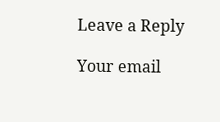Leave a Reply

Your email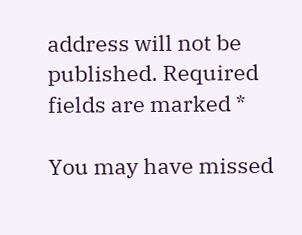address will not be published. Required fields are marked *

You may have missed